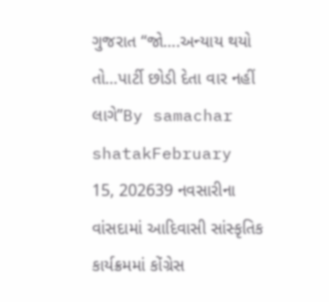ગુજરાત “જો….અન્યાય થયો તો…પાર્ટી છોડી દેતા વાર નહીં લાગે”By samachar shatakFebruary 15, 202639 નવસારીના વાંસદામાં આદિવાસી સાંસ્કૃતિક કાર્યક્રમમાં કોંગ્રેસ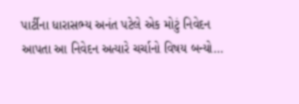પાર્ટીના ધારાસભ્ય અનંત પટેલે એક મોટું નિવેદન આપતા આ નિવેદન અત્યારે ચર્ચાનો વિષય બન્યો…